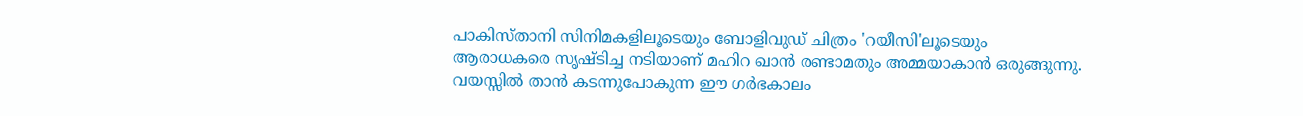പാകിസ്താനി സിനിമകളിലൂടെയും ബോളിവുഡ് ചിത്രം 'റയീസി'ലൂടെയും ആരാധകരെ സൃഷ്ടിച്ച നടിയാണ് മഹിറ ഖാൻ രണ്ടാമതും അമ്മയാകാൻ ഒരുങ്ങുന്നു. വയസ്സിൽ താൻ കടന്നുപോകുന്ന ഈ ഗർഭകാലം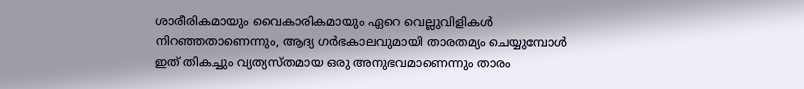ശാരീരികമായും വൈകാരികമായും ഏറെ വെല്ലുവിളികൾ നിറഞ്ഞതാണെന്നും, ആദ്യ ഗർഭകാലവുമായി താരതമ്യം ചെയ്യുമ്പോൾ ഇത് തികച്ചും വ്യത്യസ്തമായ ഒരു അനുഭവമാണെന്നും താരം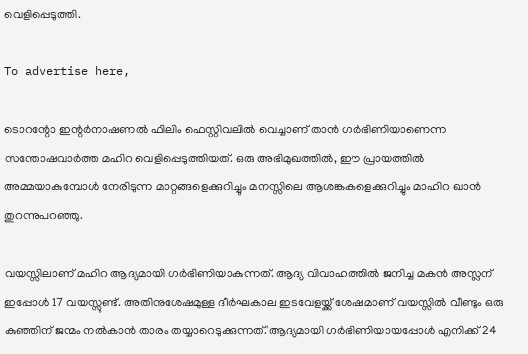വെളിപ്പെടുത്തി.

To advertise here,

ടൊറന്റോ ഇന്റർനാഷണൽ ഫിലിം ഫെസ്റ്റിവലിൽ വെച്ചാണ് താൻ ഗർഭിണിയാണെന്ന സന്തോഷവാർത്ത മഹിറ വെളിപ്പെടുത്തിയത്. ഒരു അഭിമുഖത്തിൽ, ഈ പ്രായത്തിൽ അമ്മയാകുമ്പോൾ നേരിടുന്ന മാറ്റങ്ങളെക്കുറിച്ചും മനസ്സിലെ ആശങ്കകളെക്കുറിച്ചും മാഹിറ ഖാൻ തുറന്നുപറഞ്ഞു.

വയസ്സിലാണ് മഹിറ ആദ്യമായി ഗർഭിണിയാകുന്നത്. ആദ്യ വിവാഹത്തിൽ ജനിച്ച മകൻ അസ്ലന് ഇപ്പോൾ 17 വയസ്സുണ്ട്. അതിനുശേഷമുള്ള ദീർഘകാല ഇടവേളയ്ക്ക് ശേഷമാണ് വയസ്സിൽ വീണ്ടും ഒരു കുഞ്ഞിന് ജന്മം നൽകാൻ താരം തയ്യാറെടുക്കുന്നത്.'ആദ്യമായി ഗർഭിണിയായപ്പോൾ എനിക്ക് 24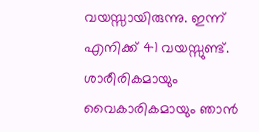വയസ്സായിരുന്നു. ഇന്ന് എനിക്ക് 41 വയസ്സുണ്ട്. ശാരീരികമായും വൈകാരികമായും ഞാൻ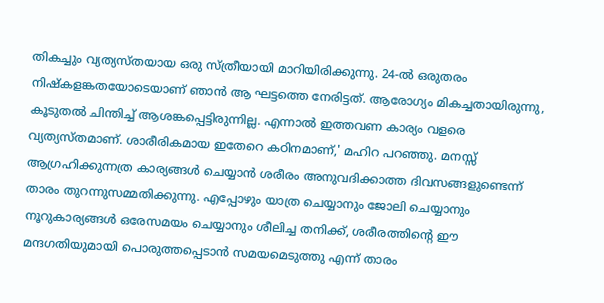തികച്ചും വ്യത്യസ്തയായ ഒരു സ്ത്രീയായി മാറിയിരിക്കുന്നു. 24-ൽ ഒരുതരം നിഷ്‌കളങ്കതയോടെയാണ് ഞാൻ ആ ഘട്ടത്തെ നേരിട്ടത്. ആരോഗ്യം മികച്ചതായിരുന്നു, കൂടുതൽ ചിന്തിച്ച് ആശങ്കപ്പെട്ടിരുന്നില്ല. എന്നാൽ ഇത്തവണ കാര്യം വളരെ വ്യത്യസ്തമാണ്. ശാരീരികമായ ഇതേറെ കഠിനമാണ്,' മഹിറ പറഞ്ഞു. മനസ്സ് ആഗ്രഹിക്കുന്നത്ര കാര്യങ്ങൾ ചെയ്യാൻ ശരീരം അനുവദിക്കാത്ത ദിവസങ്ങളുണ്ടെന്ന് താരം തുറന്നുസമ്മതിക്കുന്നു. എപ്പോഴും യാത്ര ചെയ്യാനും ജോലി ചെയ്യാനും നൂറുകാര്യങ്ങൾ ഒരേസമയം ചെയ്യാനും ശീലിച്ച തനിക്ക്, ശരീരത്തിന്റെ ഈ മന്ദഗതിയുമായി പൊരുത്തപ്പെടാൻ സമയമെടുത്തു എന്ന് താരം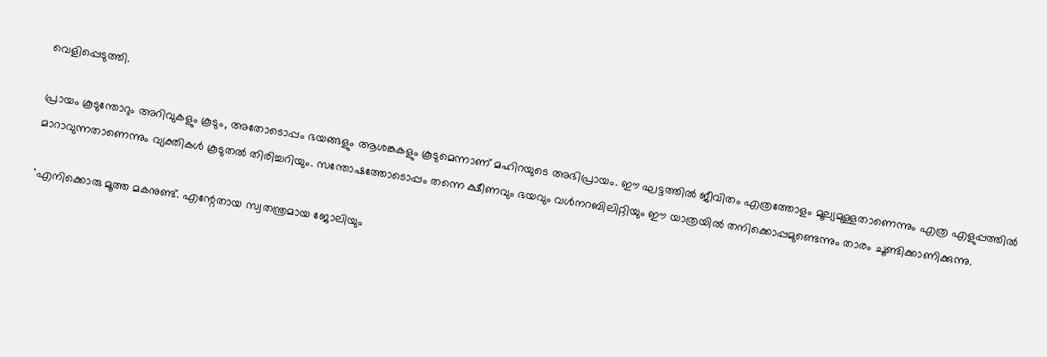വെളിപ്പെടുത്തി.

പ്രായം കൂടുന്തോറും അറിവുകളും കൂടും, അതോടൊപ്പം ഭയങ്ങളും ആശങ്കകളും കൂടുമെന്നാണ് മഹിറയുടെ അഭിപ്രായം. ഈ ഘട്ടത്തിൽ ജീവിതം എത്രത്തോളം മൂല്യമുള്ളതാണെന്നും എത്ര എളുപ്പത്തിൽ മാറാവുന്നതാണെന്നും വ്യക്തികൾ കൂടുതൽ തിരിച്ചറിയും. സന്തോഷത്തോടൊപ്പം തന്നെ ക്ഷീണവും ഭയവും വൾനറബിലിറ്റിയും ഈ യാത്രയിൽ തനിക്കൊപ്പമുണ്ടെന്നും താരം ചൂണ്ടിക്കാണിക്കുന്നു.

'എനിക്കൊരു മൂത്ത മകനുണ്ട്. എന്റേതായ സ്വതന്ത്രമായ ജോലിയും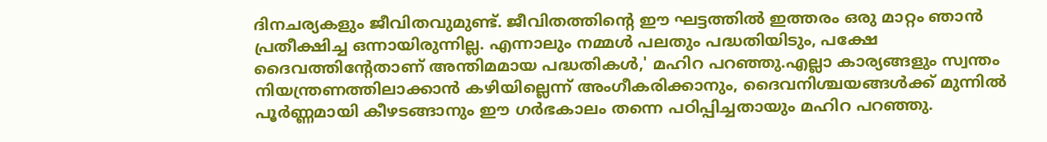ദിനചര്യകളും ജീവിതവുമുണ്ട്. ജീവിതത്തിന്റെ ഈ ഘട്ടത്തിൽ ഇത്തരം ഒരു മാറ്റം ഞാൻ പ്രതീക്ഷിച്ച ഒന്നായിരുന്നില്ല. എന്നാലും നമ്മൾ പലതും പദ്ധതിയിടും, പക്ഷേ ദൈവത്തിന്റേതാണ് അന്തിമമായ പദ്ധതികൾ,' മഹിറ പറഞ്ഞു.എല്ലാ കാര്യങ്ങളും സ്വന്തം നിയന്ത്രണത്തിലാക്കാൻ കഴിയില്ലെന്ന് അംഗീകരിക്കാനും, ദൈവനിശ്ചയങ്ങൾക്ക് മുന്നിൽ പൂർണ്ണമായി കീഴടങ്ങാനും ഈ ഗർഭകാലം തന്നെ പഠിപ്പിച്ചതായും മഹിറ പറഞ്ഞു.